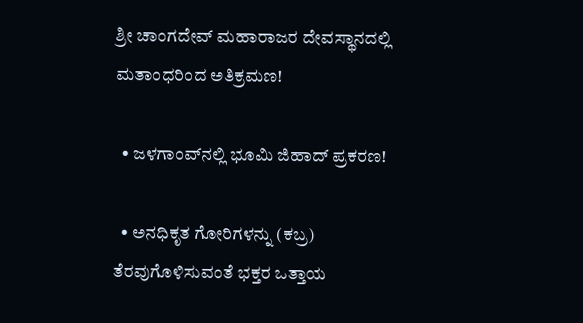ಶ್ರೀ ಚಾಂಗದೇವ್ ಮಹಾರಾಜರ ದೇವಸ್ಥಾನದಲ್ಲಿ ಮತಾಂಧರಿಂದ ಅತಿಕ್ರಮಣ!

  • ಜಳಗಾಂವ್‌ನಲ್ಲಿ ಭೂಮಿ ಜಿಹಾದ್ ಪ್ರಕರಣ!

  • ಅನಧಿಕೃತ ಗೋರಿಗಳನ್ನು (ಕಬ್ರ) ತೆರವುಗೊಳಿಸುವಂತೆ ಭಕ್ತರ ಒತ್ತಾಯ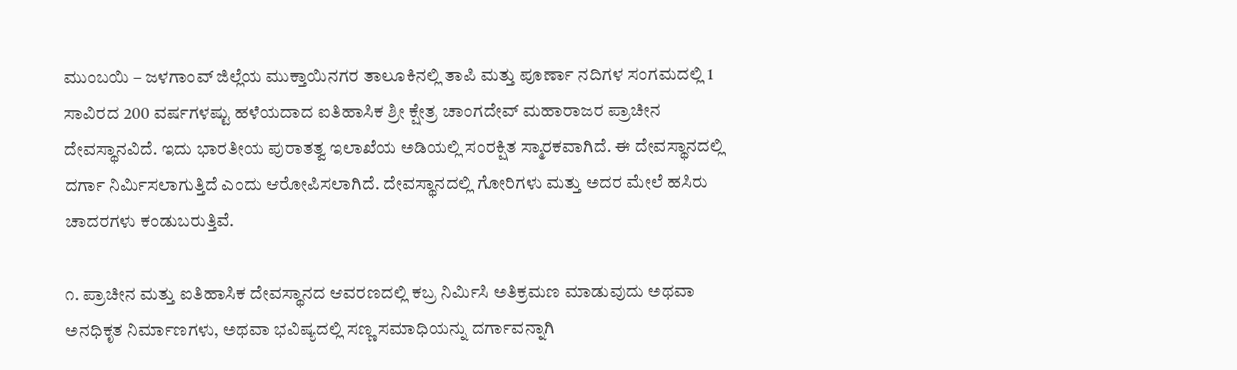ಮುಂಬಯಿ – ಜಳಗಾಂವ್ ಜಿಲ್ಲೆಯ ಮುಕ್ತಾಯಿನಗರ ತಾಲೂಕಿನಲ್ಲಿ ತಾಪಿ ಮತ್ತು ಪೂರ್ಣಾ ನದಿಗಳ ಸಂಗಮದಲ್ಲಿ 1 ಸಾವಿರದ 200 ವರ್ಷಗಳಷ್ಟು ಹಳೆಯದಾದ ಐತಿಹಾಸಿಕ ಶ್ರೀ ಕ್ಷೇತ್ರ ಚಾಂಗದೇವ್ ಮಹಾರಾಜರ ಪ್ರಾಚೀನ ದೇವಸ್ಥಾನವಿದೆ. ಇದು ಭಾರತೀಯ ಪುರಾತತ್ವ ಇಲಾಖೆಯ ಅಡಿಯಲ್ಲಿ ಸಂರಕ್ಷಿತ ಸ್ಮಾರಕವಾಗಿದೆ. ಈ ದೇವಸ್ಥಾನದಲ್ಲಿ ದರ್ಗಾ ನಿರ್ಮಿಸಲಾಗುತ್ತಿದೆ ಎಂದು ಆರೋಪಿಸಲಾಗಿದೆ. ದೇವಸ್ಥಾನದಲ್ಲಿ ಗೋರಿಗಳು ಮತ್ತು ಅದರ ಮೇಲೆ ಹಸಿರು ಚಾದರಗಳು ಕಂಡುಬರುತ್ತಿವೆ.

೧. ಪ್ರಾಚೀನ ಮತ್ತು ಐತಿಹಾಸಿಕ ದೇವಸ್ಥಾನದ ಆವರಣದಲ್ಲಿ ಕಬ್ರ ನಿರ್ಮಿಸಿ ಅತಿಕ್ರಮಣ ಮಾಡುವುದು ಅಥವಾ ಅನಧಿಕೃತ ನಿರ್ಮಾಣಗಳು, ಅಥವಾ ಭವಿಷ್ಯದಲ್ಲಿ ಸಣ್ಣ ಸಮಾಧಿಯನ್ನು ದರ್ಗಾವನ್ನಾಗಿ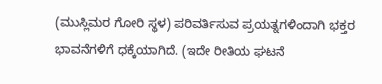(ಮುಸ್ಲಿಮರ ಗೋರಿ ಸ್ಥಳ) ಪರಿವರ್ತಿಸುವ ಪ್ರಯತ್ನಗಳಿಂದಾಗಿ ಭಕ್ತರ ಭಾವನೆಗಳಿಗೆ ಧಕ್ಕೆಯಾಗಿದೆ. (ಇದೇ ರೀತಿಯ ಘಟನೆ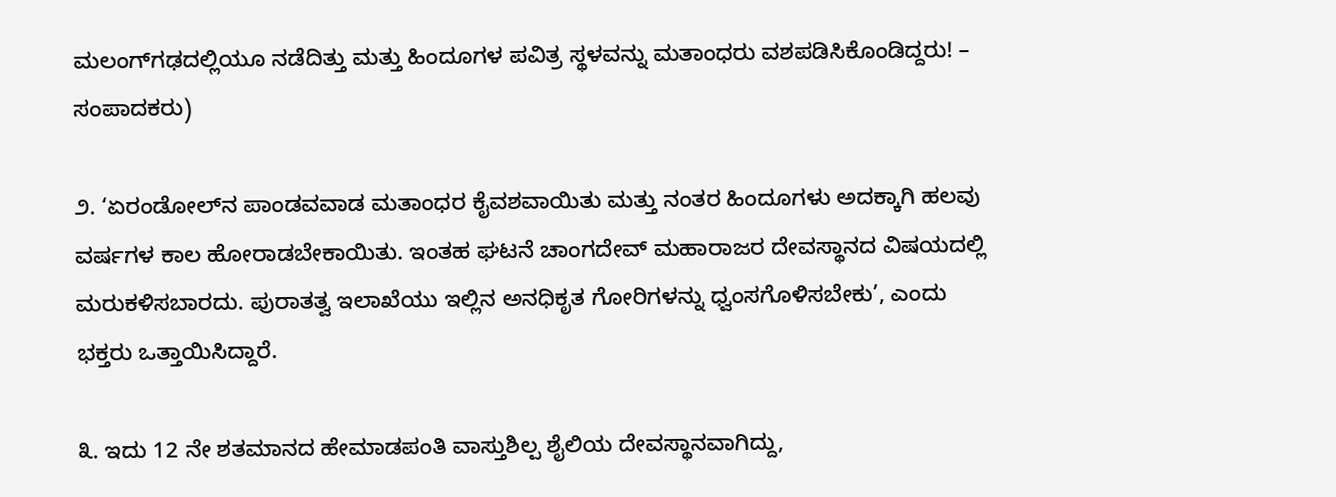ಮಲಂಗ್‌ಗಢದಲ್ಲಿಯೂ ನಡೆದಿತ್ತು ಮತ್ತು ಹಿಂದೂಗಳ ಪವಿತ್ರ ಸ್ಥಳವನ್ನು ಮತಾಂಧರು ವಶಪಡಿಸಿಕೊಂಡಿದ್ದರು! – ಸಂಪಾದಕರು)

೨. ‘ಏರಂಡೋಲ್‌ನ ಪಾಂಡವವಾಡ ಮತಾಂಧರ ಕೈವಶವಾಯಿತು ಮತ್ತು ನಂತರ ಹಿಂದೂಗಳು ಅದಕ್ಕಾಗಿ ಹಲವು ವರ್ಷಗಳ ಕಾಲ ಹೋರಾಡಬೇಕಾಯಿತು. ಇಂತಹ ಘಟನೆ ಚಾಂಗದೇವ್ ಮಹಾರಾಜರ ದೇವಸ್ಥಾನದ ವಿಷಯದಲ್ಲಿ ಮರುಕಳಿಸಬಾರದು. ಪುರಾತತ್ವ ಇಲಾಖೆಯು ಇಲ್ಲಿನ ಅನಧಿಕೃತ ಗೋರಿಗಳನ್ನು ಧ್ವಂಸಗೊಳಿಸಬೇಕು’, ಎಂದು ಭಕ್ತರು ಒತ್ತಾಯಿಸಿದ್ದಾರೆ.

೩. ಇದು 12 ನೇ ಶತಮಾನದ ಹೇಮಾಡಪಂತಿ ವಾಸ್ತುಶಿಲ್ಪ ಶೈಲಿಯ ದೇವಸ್ಥಾನವಾಗಿದ್ದು,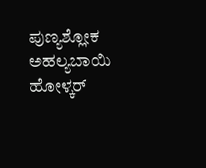ಪುಣ್ಯಶ್ಲೋಕ ಅಹಲ್ಯಬಾಯಿ ಹೋಳ್ಕರ್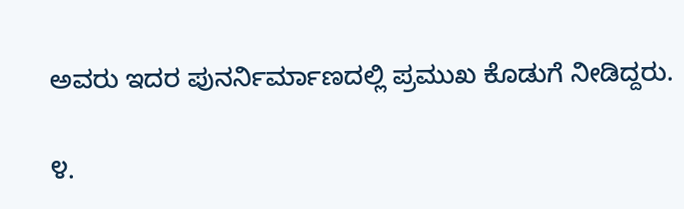ಅವರು ಇದರ ಪುನರ್ನಿರ್ಮಾಣದಲ್ಲಿ ಪ್ರಮುಖ ಕೊಡುಗೆ ನೀಡಿದ್ದರು.

೪.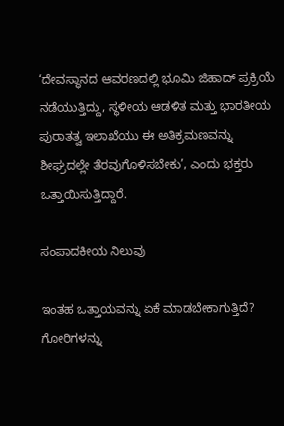‘ದೇವಸ್ಥಾನದ ಆವರಣದಲ್ಲಿ ಭೂಮಿ ಜಿಹಾದ್ ಪ್ರಕ್ರಿಯೆ ನಡೆಯುತ್ತಿದ್ದು, ಸ್ಥಳೀಯ ಆಡಳಿತ ಮತ್ತು ಭಾರತೀಯ ಪುರಾತತ್ವ ಇಲಾಖೆಯು ಈ ಅತಿಕ್ರಮಣವನ್ನು ಶೀಘ್ರದಲ್ಲೇ ತೆರವುಗೊಳಿಸಬೇಕು’, ಎಂದು ಭಕ್ತರು ಒತ್ತಾಯಿಸುತ್ತಿದ್ದಾರೆ.

ಸಂಪಾದಕೀಯ ನಿಲುವು

ಇಂತಹ ಒತ್ತಾಯವನ್ನು ಏಕೆ ಮಾಡಬೇಕಾಗುತ್ತಿದೆ? ಗೋರಿಗಳನ್ನು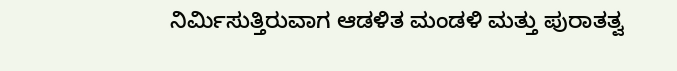ನಿರ್ಮಿಸುತ್ತಿರುವಾಗ ಆಡಳಿತ ಮಂಡಳಿ ಮತ್ತು ಪುರಾತತ್ವ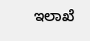ಇಲಾಖೆ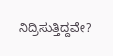ನಿದ್ರಿಸುತ್ತಿದ್ದವೇ?